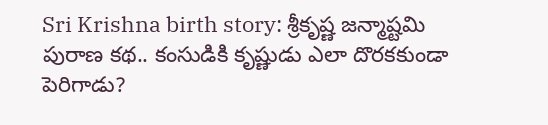Sri Krishna birth story: శ్రీకృష్ణ జన్మాష్టమి పురాణ కథ.. కంసుడికి కృష్ణుడు ఎలా దొరకకుండా పెరిగాడు?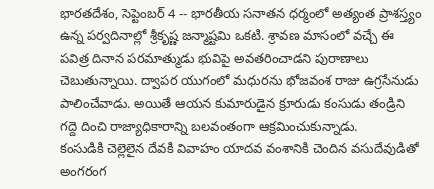భారతదేశం, సెప్టెంబర్ 4 -- భారతీయ సనాతన ధర్మంలో అత్యంత ప్రాశస్త్యం ఉన్న పర్వదినాల్లో శ్రీకృష్ణ జన్మాష్టమి ఒకటి. శ్రావణ మాసంలో వచ్చే ఈ పవిత్ర దినాన పరమాత్ముడు భువిపై అవతరించాడని పురాణాలు చెబుతున్నాయి. ద్వాపర యుగంలో మధురను భోజవంశ రాజు ఉగ్రసేనుడు పాలించేవాడు. అయితే ఆయన కుమారుడైన క్రూరుడు కంసుడు తండ్రిని గద్దె దించి రాజ్యాధికారాన్ని బలవంతంగా ఆక్రమించుకున్నాడు.
కంసుడికి చెల్లెలైన దేవకి వివాహం యాదవ వంశానికి చెందిన వసుదేవుడితో అంగరంగ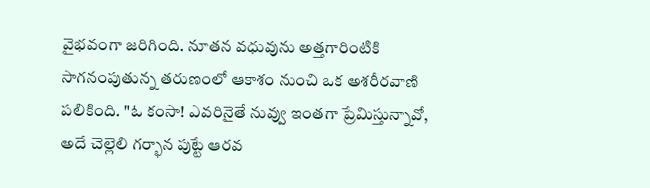వైభవంగా జరిగింది. నూతన వధువును అత్తగారింటికి సాగనంపుతున్న తరుణంలో ఆకాశం నుంచి ఒక అశరీరవాణి పలికింది. "ఓ కంసా! ఎవరినైతే నువ్వు ఇంతగా ప్రేమిస్తున్నావో, అదే చెల్లెలి గర్భాన పుట్టే ఆరవ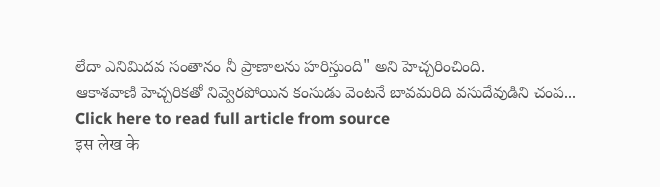లేదా ఎనిమిదవ సంతానం నీ ప్రాణాలను హరిస్తుంది" అని హెచ్చరించింది.
ఆకాశవాణి హెచ్చరికతో నివ్వెరపోయిన కంసుడు వెంటనే బావమరిది వసుదేవుడిని చంప...
Click here to read full article from source
इस लेख के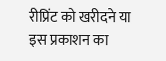रीप्रिंट को खरीदने या इस प्रकाशन का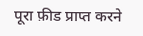पूरा फ़ीड प्राप्त करने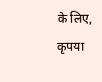के लिए, कृपया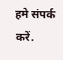हमे संपर्क करें.